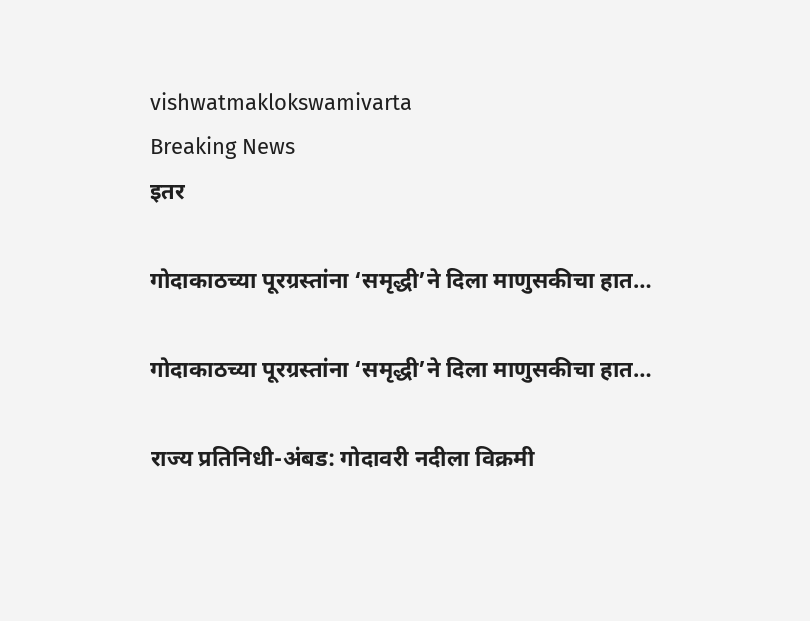vishwatmaklokswamivarta
Breaking News
इतर

गोदाकाठच्या पूरग्रस्तांना ‘समृद्धी’ने दिला माणुसकीचा हात…

गोदाकाठच्या पूरग्रस्तांना ‘समृद्धी’ने दिला माणुसकीचा हात…

राज्य प्रतिनिधी-अंबड: गोदावरी नदीला विक्रमी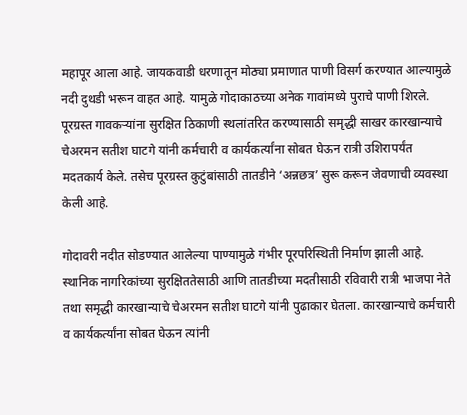महापूर आला आहे. जायकवाडी धरणातून मोठ्या प्रमाणात पाणी विसर्ग करण्यात आल्यामुळे नदी दुथडी भरून वाहत आहे. यामुळे गोदाकाठच्या अनेक गावांमध्ये पुराचे पाणी शिरले. पूरग्रस्त गावकऱ्यांना सुरक्षित ठिकाणी स्थलांतरित करण्यासाठी समृद्धी साखर कारखान्याचे चेअरमन सतीश घाटगे यांनी कर्मचारी व कार्यकर्त्यांना सोबत घेऊन रात्री उशिरापर्यंत मदतकार्य केले. तसेच पूरग्रस्त कुटुंबांसाठी तातडीने ‘अन्नछत्र’ सुरू करून जेवणाची व्यवस्था केली आहे.

गोदावरी नदीत सोडण्यात आलेल्या पाण्यामुळे गंभीर पूरपरिस्थिती निर्माण झाली आहे. स्थानिक नागरिकांच्या सुरक्षिततेसाठी आणि तातडीच्या मदतीसाठी रविवारी रात्री भाजपा नेते तथा समृद्धी कारखान्याचे चेअरमन सतीश घाटगे यांनी पुढाकार घेतला. कारखान्याचे कर्मचारी व कार्यकर्त्यांना सोबत घेऊन त्यांनी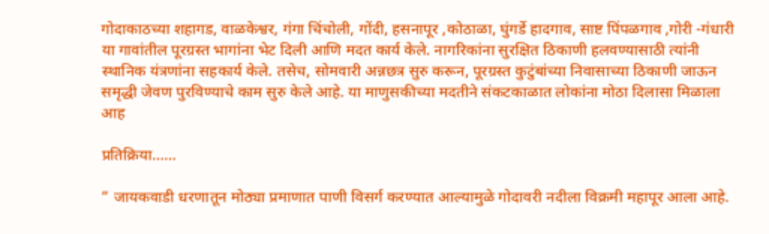गोदाकाठच्या शहागड, वाळकेश्वर, गंगा चिंचोली, गोंदी, हसनापूर ,कोठाळा, घुंगर्डे हादगाव, साष्ट पिंपळगाव ,गोरी -गंधारी या गावांतील पूरग्रस्त भागांना भेट दिली आणि मदत कार्य केले. नागरिकांना सुरक्षित ठिकाणी हलवण्यासाठी त्यांनी स्थानिक यंत्रणांना सहकार्य केले. तसेच, सोमवारी अन्नछत्र सुरु करून, पूरग्रस्त कुटुंबांच्या निवासाच्या ठिकाणी जाऊन समृद्धी जेवण पुरविण्याचे काम सुरु केले आहे. या माणुसकीच्या मदतीने संकटकाळात लोकांना मोठा दिलासा मिळाला आह

प्रतिक्रिया……

” जायकवाडी धरणातून मोठ्या प्रमाणात पाणी विसर्ग करण्यात आल्यामुळे गोदावरी नदीला विक्रमी महापूर आला आहे.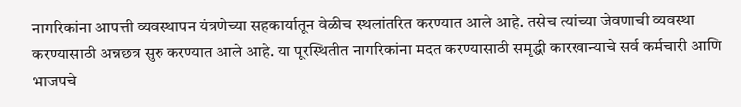नागरिकांना आपत्ती व्यवस्थापन यंत्रणेच्या सहकार्यातून वेळीच स्थलांतरित करण्यात आले आहे. तसेच त्यांच्या जेवणाची व्यवस्था करण्यासाठी अन्नछत्र सुरु करण्यात आले आहे. या पूरस्थितीत नागरिकांना मदत करण्यासाठी समृद्धी कारखान्याचे सर्व कर्मचारी आणि भाजपचे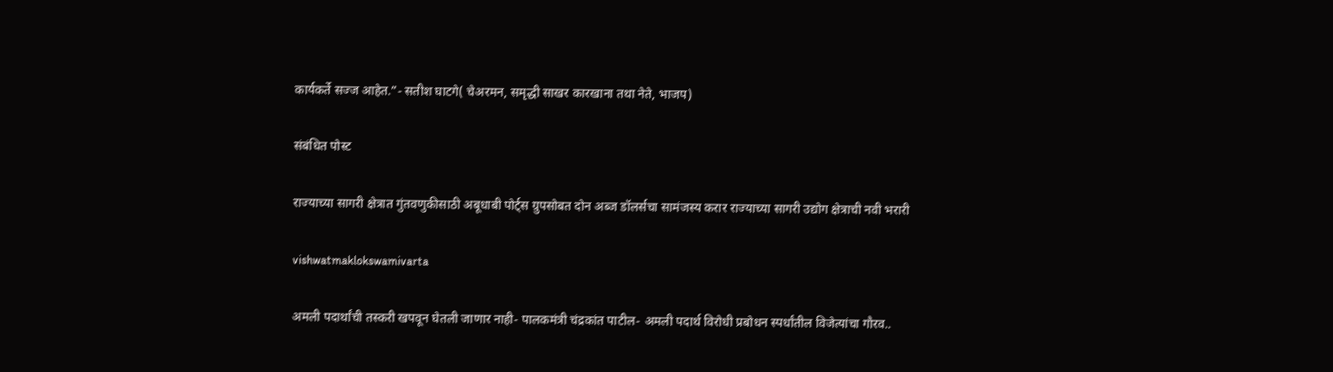कार्यकर्ते सज्ज आहेत.”- सतीश घाटगे( चेअरमन, समृद्धी साखर कारखाना तथा नेते, भाजप)

संबंधित पोस्ट

राज्याच्या सागरी क्षेत्रात गुंतवणुकीसाठी अबूधाबी पोर्ट्स ग्रुपसोबत दोन अब्ज डॉलर्सचा सामंजस्य करार राज्याच्या सागरी उद्योग क्षेत्राची नवी भरारी

vishwatmaklokswamivarta

अमली पदार्थांची तस्करी खपवून घेतली जाणार नाही- पालकमंत्री चंद्रकांत पाटील- अमली पदार्थ विरोधी प्रबोधन स्पर्धांतील विजेत्यांचा गौरव..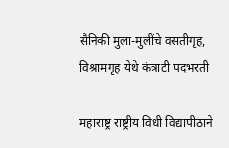सैनिकी मुला-मुलींचे वसतीगृह, विश्रामगृह येथे कंत्राटी पदभरती

महाराष्ट्र राष्ट्रीय विधी विद्यापीठाने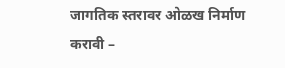जागतिक स्तरावर ओळख निर्माण करावी –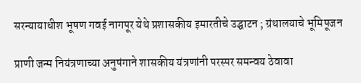सरन्यायाधीश भूषण गवई नागपूर येथे प्रशासकीय इमारतीचे उद्घाटन ; ग्रंथालयाचे भूमिपूजन

प्राणी जन्म नियंत्रणाच्या अनुषंगाने शासकीय यंत्रणांनी परस्पर समन्वय ठेवावा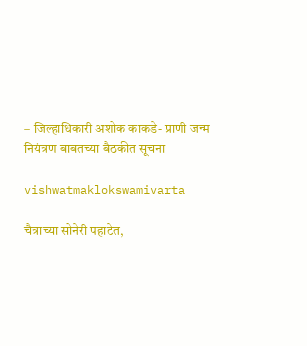– जिल्हाधिकारी अशोक काकडे- प्राणी जन्म नियंत्रण बाबतच्या बैठकीत सूचना

vishwatmaklokswamivarta

चैत्राच्या सोनेरी पहाटेत,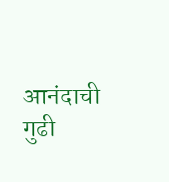आनंदाची गुढी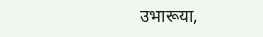उभारूया,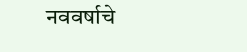नववर्षाचे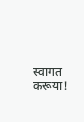स्वागत करूया!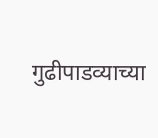गुढीपाडव्याच्या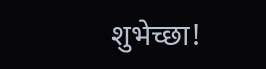शुभेच्छा!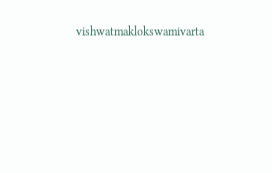vishwatmaklokswamivarta